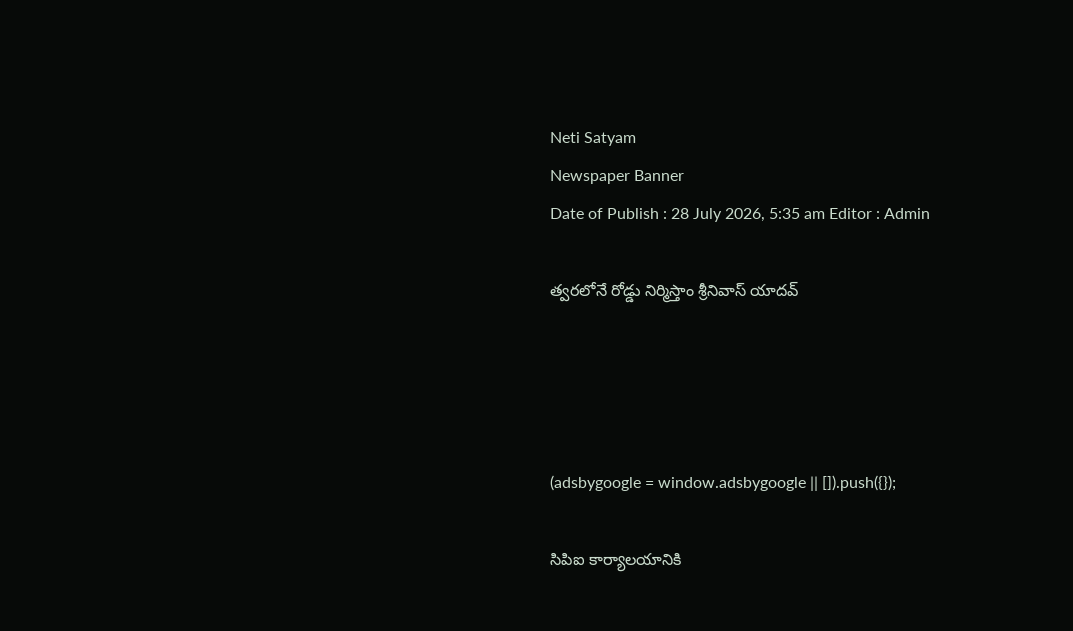Neti Satyam
Newspaper Banner
Date of Publish : 28 July 2026, 5:35 am Editor : Admin

త్వరలోనే రోడ్డు నిర్మిస్తాం శ్రీనివాస్ యాదవ్




(adsbygoogle = window.adsbygoogle || []).push({});

సిపిఐ కార్యాలయానికి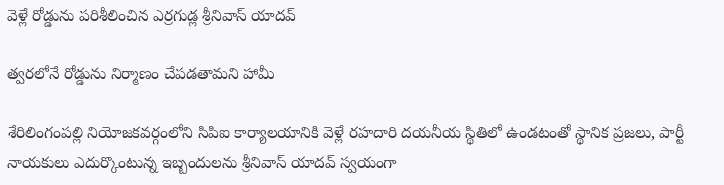వెళ్లే రోడ్డును పరిశీలించిన ఎర్రగుడ్ల శ్రీనివాస్ యాదవ్

త్వరలోనే రోడ్డును నిర్మాణం చేపడతామని హామీ

శేరిలింగంపల్లి నియోజకవర్గంలోని సిపిఐ కార్యాలయానికి వెళ్లే రహదారి దయనీయ స్థితిలో ఉండటంతో స్థానిక ప్రజలు, పార్టీ నాయకులు ఎదుర్కొంటున్న ఇబ్బందులను శ్రీనివాస్ యాదవ్ స్వయంగా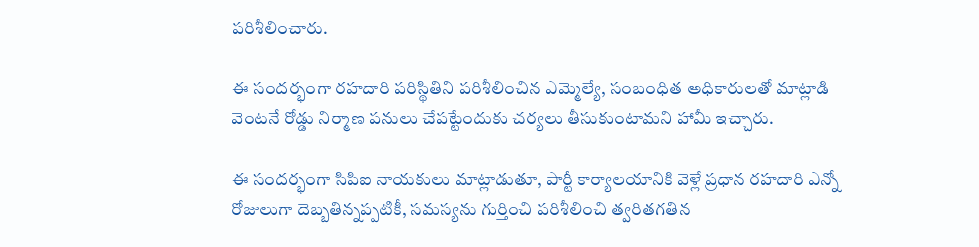పరిశీలించారు.

ఈ సందర్భంగా రహదారి పరిస్థితిని పరిశీలించిన ఎమ్మెల్యే, సంబంధిత అధికారులతో మాట్లాడి వెంటనే రోడ్డు నిర్మాణ పనులు చేపట్టేందుకు చర్యలు తీసుకుంటామని హామీ ఇచ్చారు.

ఈ సందర్భంగా సిపిఐ నాయకులు మాట్లాడుతూ, పార్టీ కార్యాలయానికి వెళ్లే ప్రధాన రహదారి ఎన్నో రోజులుగా దెబ్బతిన్నప్పటికీ, సమస్యను గుర్తించి పరిశీలించి త్వరితగతిన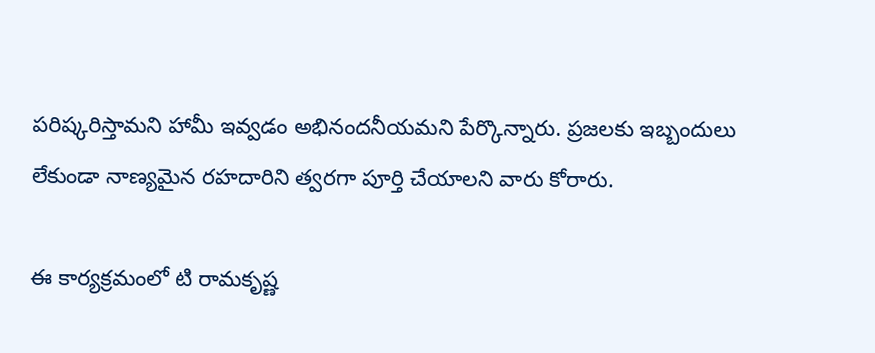పరిష్కరిస్తామని హామీ ఇవ్వడం అభినందనీయమని పేర్కొన్నారు. ప్రజలకు ఇబ్బందులు లేకుండా నాణ్యమైన రహదారిని త్వరగా పూర్తి చేయాలని వారు కోరారు.

ఈ కార్యక్రమంలో టి రామకృష్ణ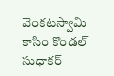వెంకటస్వామి కాసిం కొండల్ సుధాకర్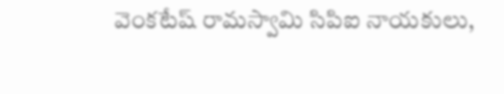వెంకటేష్ రామస్వామి సిపిఐ నాయకులు,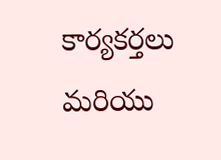కార్యకర్తలు మరియు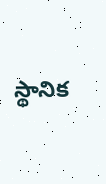స్థానిక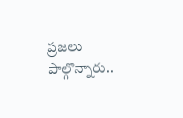ప్రజలు పాల్గొన్నారు..